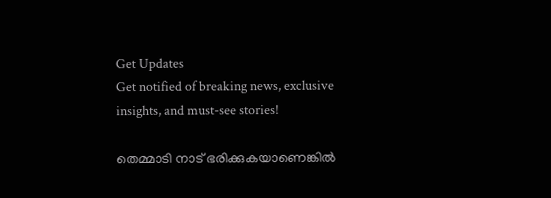Get Updates
Get notified of breaking news, exclusive insights, and must-see stories!

തെമ്മാടി നാട് ഭരിക്കുകയാണെങ്കില്‍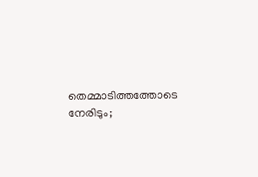തെമ്മാടിത്തത്തോടെ നേരിടും;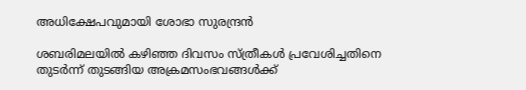അധിക്ഷേപവുമായി ശോഭാ സുരന്ദ്രന്‍

ശബരിമലയില്‍ കഴിഞ്ഞ ദിവസം സ്ത്രീകള്‍ പ്രവേശിച്ചതിനെ തുടര്‍ന്ന് തുടങ്ങിയ അക്രമസംഭവങ്ങള്‍ക്ക്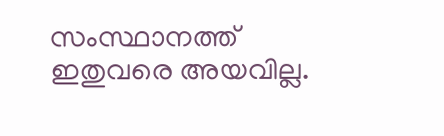സംസ്ഥാനത്ത് ഇതുവരെ അയവില്ല.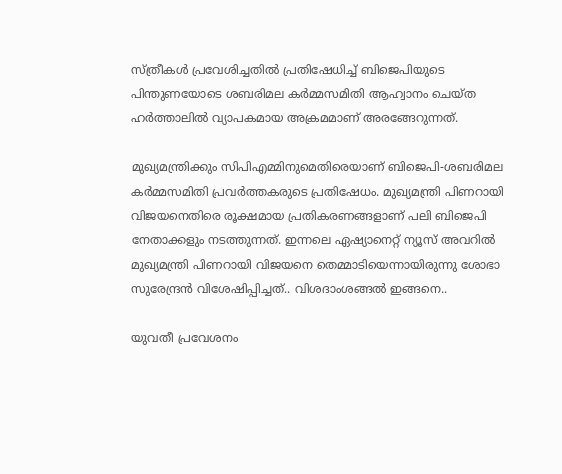സ്ത്രീകള്‍ പ്രവേശിച്ചതില്‍ പ്രതിഷേധിച്ച് ബിജെപിയുടെ പിന്തുണയോടെ ശബരിമല കര്‍മ്മസമിതി ആഹ്വാനം ചെയ്ത ഹര്‍ത്താലില്‍ വ്യാപകമായ അക്രമമാണ് അരങ്ങേറുന്നത്.

മുഖ്യമന്ത്രിക്കും സിപിഎമ്മിനുമെതിരെയാണ് ബിജെപി-ശബരിമല കര്‍മ്മസമിതി പ്രവര്‍ത്തകരുടെ പ്രതിഷേധം. മുഖ്യമന്ത്രി പിണറായി വിജയനെതിരെ രൂക്ഷമായ പ്രതികരണങ്ങളാണ് പലി ബിജെപി നേതാക്കളും നടത്തുന്നത്. ഇന്നലെ ഏഷ്യാനെറ്റ് ന്യൂസ് അവറില്‍ മുഖ്യമന്ത്രി പിണറായി വിജയനെ തെമ്മാടിയെന്നായിരുന്നു ശോഭാ സുരേന്ദ്രന്‍ വിശേഷിപ്പിച്ചത്.. വിശദാംശങ്ങല്‍ ഇങ്ങനെ..

യുവതീ പ്രവേശനം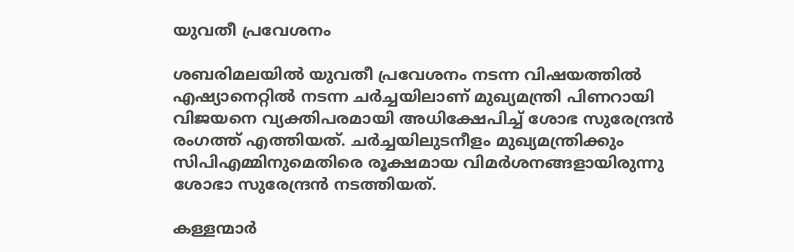യുവതീ പ്രവേശനം

ശബരിമലയില്‍ യുവതീ പ്രവേശനം നടന്ന വിഷയത്തില്‍ എഷ്യാനെറ്റില്‍ നടന്ന ചര്‍ച്ചയിലാണ് മുഖ്യമന്ത്രി പിണറായി വിജയനെ വ്യക്തിപരമായി അധിക്ഷേപിച്ച് ശോഭ സുരേന്ദ്രന്‍ രംഗത്ത് എത്തിയത്. ചര്‍ച്ചയിലുടനീളം മുഖ്യമന്ത്രിക്കും സിപിഎമ്മിനുമെതിരെ രൂക്ഷമായ വിമര്‍ശനങ്ങളായിരുന്നു ശോഭാ സുരേന്ദ്രന്‍ നടത്തിയത്.

കള്ളന്മാര്‍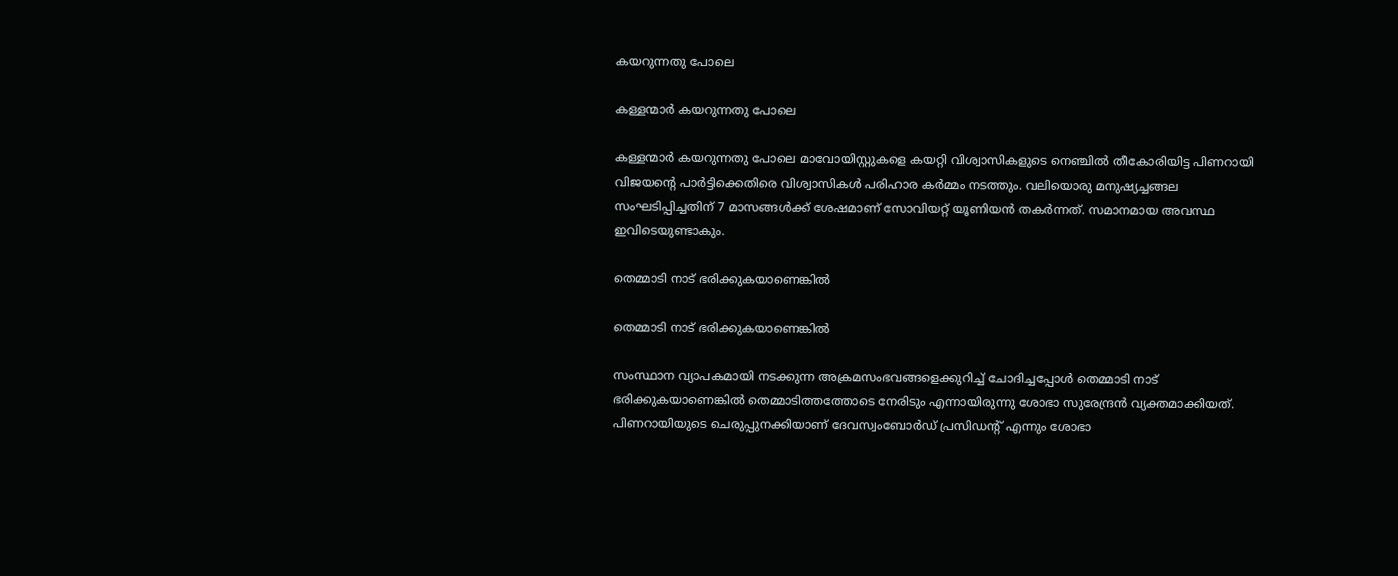കയറുന്നതു പോലെ

കള്ളന്മാര്‍ കയറുന്നതു പോലെ

കള്ളന്മാര്‍ കയറുന്നതു പോലെ മാവോയിസ്റ്റുകളെ കയറ്റി വിശ്വാസികളുടെ നെഞ്ചില്‍ തീകോരിയിട്ട പിണറായി വിജയന്റെ പാര്‍ട്ടിക്കെതിരെ വിശ്വാസികള്‍ പരിഹാര കര്‍മ്മം നടത്തും. വലിയൊരു മനുഷ്യച്ചങ്ങല സംഘടിപ്പിച്ചതിന് 7 മാസങ്ങള്‍ക്ക് ശേഷമാണ് സോവിയറ്റ് യൂണിയന്‍ തകര്‍ന്നത്. സമാനമായ അവസ്ഥ ഇവിടെയുണ്ടാകും.

തെമ്മാടി നാട് ഭരിക്കുകയാണെങ്കില്‍

തെമ്മാടി നാട് ഭരിക്കുകയാണെങ്കില്‍

സംസ്ഥാന വ്യാപകമായി നടക്കുന്ന അക്രമസംഭവങ്ങളെക്കുറിച്ച് ചോദിച്ചപ്പോള്‍ തെമ്മാടി നാട് ഭരിക്കുകയാണെങ്കില്‍ തെമ്മാടിത്തത്തോടെ നേരിടും എന്നായിരുന്നു ശോഭാ സുരേന്ദ്രന്‍ വ്യക്തമാക്കിയത്. പിണറായിയുടെ ചെരുപ്പുനക്കിയാണ് ദേവസ്വംബോര്‍ഡ് പ്രസിഡന്റ് എന്നും ശോഭാ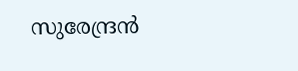സുരേന്ദ്രന്‍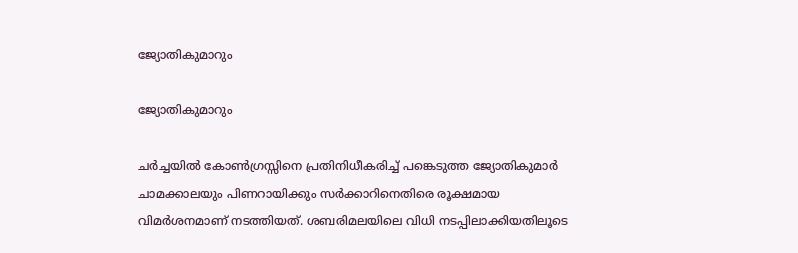ജ്യോതികുമാറും

ജ്യോതികുമാറും

ചര്‍ച്ചയില്‍ കോണ്‍ഗ്രസ്സിനെ പ്രതിനിധീകരിച്ച് പങ്കെടുത്ത ജ്യോതികുമാര്‍ ചാമക്കാലയും പിണറായിക്കും സര്‍ക്കാറിനെതിരെ രൂക്ഷമായ വിമര്‍ശനമാണ് നടത്തിയത്. ശബരിമലയിലെ വിധി നടപ്പിലാക്കിയതിലൂടെ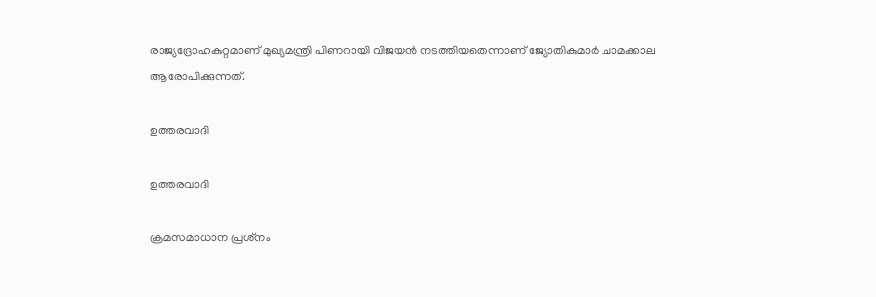രാജ്യദ്രോഹകുറ്റമാണ് മുഖ്യമന്ത്രി പിണറായി വിജയന്‍ നടത്തിയതെന്നാണ് ജ്യോതികുമാര്‍ ചാമക്കാല ആരോപിക്കുന്നത്.

ഉത്തരവാദി

ഉത്തരവാദി

ക്രമസമാധാന പ്രശ്‌നം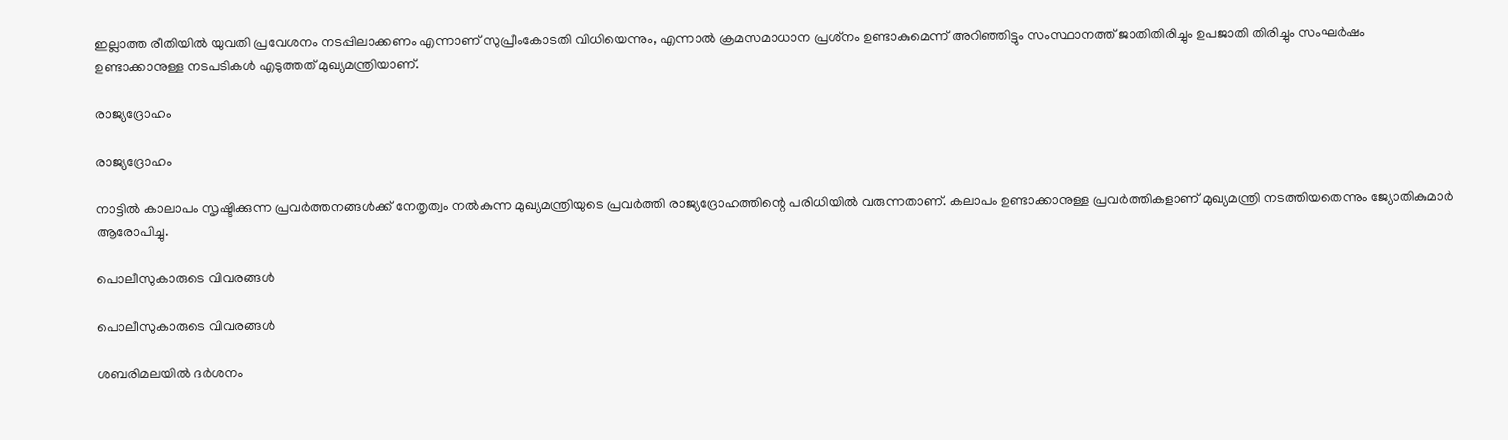ഇല്ലാത്ത രീതിയില്‍ യുവതി പ്രവേശനം നടപ്പിലാക്കണം എന്നാണ് സുപ്രീംകോടതി വിധിയെന്നും, എന്നാല്‍ ക്രമസമാധാന പ്രശ്‌നം ഉണ്ടാകുമെന്ന് അറിഞ്ഞിട്ടും സംസ്ഥാനത്ത് ജാതിതിരിച്ചും ഉപജാതി തിരിച്ചും സംഘര്‍ഷം ഉണ്ടാക്കാനുള്ള നടപടികള്‍ എടുത്തത് മുഖ്യമന്ത്രിയാണ്.

രാജ്യദ്രോഹം

രാജ്യദ്രോഹം

നാട്ടില്‍ കാലാപം സൃഷ്ടിക്കുന്ന പ്രവര്‍ത്തനങ്ങള്‍ക്ക് നേതൃത്വം നല്‍കുന്ന മുഖ്യമന്ത്രിയുടെ പ്രവര്‍ത്തി രാജ്യദ്രോഹത്തിന്റെ പരിധിയില്‍ വരുന്നതാണ്. കലാപം ഉണ്ടാക്കാനുള്ള പ്രവര്‍ത്തികളാണ് മുഖ്യമന്ത്രി നടത്തിയതെന്നും ജ്യോതികുമാര്‍ ആരോപിച്ചു.

പൊലീസുകാരുടെ വിവരങ്ങള്‍

പൊലീസുകാരുടെ വിവരങ്ങള്‍

ശബരിമലയില്‍ ദര്‍ശനം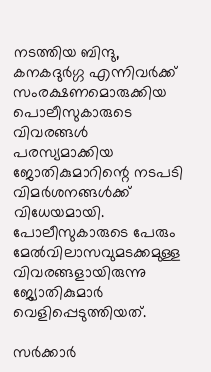നടത്തിയ ബിന്ദു, കനകദുര്‍ഗ്ഗ എന്നിവര്‍ക്ക് സംരക്ഷണമൊരുക്കിയ പൊലീസുകാരുടെ വിവരങ്ങള്‍ പരസ്യമാക്കിയ ജോതികുമാറിന്റെ നടപടി വിമര്‍ശനങ്ങള്‍ക്ക് വിധേയമായി. പോലീസുകാരുടെ പേരും മേല്‍വിലാസവുമടക്കമുള്ള വിവരങ്ങളായിരുന്നു ജ്യോതികുമാര്‍ വെളിപ്പെടുത്തിയത്.

സര്‍ക്കാര്‍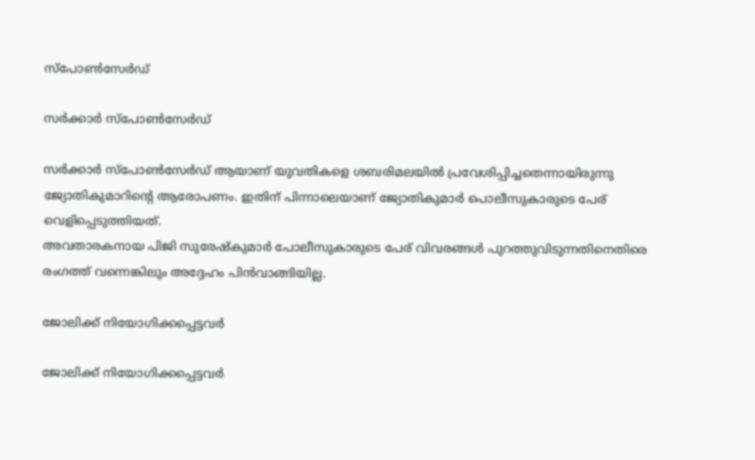സ്പോണ്‍സേര്‍ഡ്

സര്‍ക്കാര്‍ സ്പോണ്‍സേര്‍ഡ്

സര്‍ക്കാര്‍ സ്പോണ്‍സേര്‍ഡ് ആയാണ് യുവതികളെ ശബരിമലയില്‍ പ്രവേശിപ്പിച്ചതെന്നായിരുന്നു ജ്യോതികുമാറിന്റെ ആരോപണം. ഇതിന് പിന്നാലെയാണ് ജ്യോതികുമാര്‍ പൊലീസുകാരുടെ പേര് വെളിപ്പെടുത്തിയത്.
അവതാരകനായ പിജി സുരേഷ്‌കുമാര്‍ പോലീസുകാരുടെ പേര് വിവരങ്ങള്‍ പുറത്തുവിടുന്നതിനെതിരെ രംഗത്ത് വന്നെങ്കിലും അദ്ദേഹം പിന്‍വാങ്ങിയില്ല.

ജോലിക്ക് നിയോഗിക്കപ്പെട്ടവർ

ജോലിക്ക് നിയോഗിക്കപ്പെട്ടവർ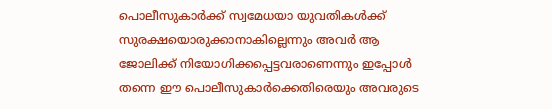പൊലീസുകാര്‍ക്ക് സ്വമേധയാ യുവതികള്‍ക്ക് സുരക്ഷയൊരുക്കാനാകില്ലെന്നും അവര്‍ ആ ജോലിക്ക് നിയോഗിക്കപ്പെട്ടവരാണെന്നും ഇപ്പോള്‍ തന്നെ ഈ പൊലീസുകാര്‍ക്കെതിരെയും അവരുടെ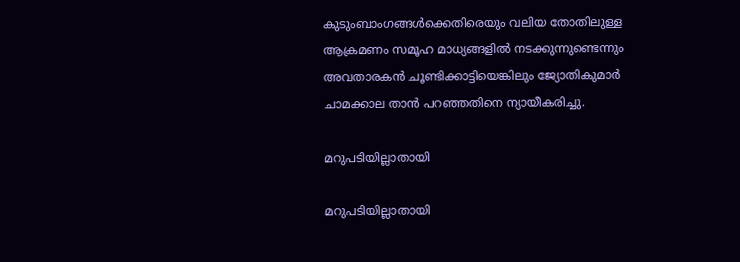കുടുംബാംഗങ്ങള്‍ക്കെതിരെയും വലിയ തോതിലുള്ള ആക്രമണം സമൂഹ മാധ്യങ്ങളില്‍ നടക്കുന്നുണ്ടെന്നും അവതാരകന്‍ ചൂണ്ടിക്കാട്ടിയെങ്കിലും ജ്യോതികുമാര്‍ ചാമക്കാല താന്‍ പറഞ്ഞതിനെ ന്യായീകരിച്ചു.

മറുപടിയില്ലാതായി

മറുപടിയില്ലാതായി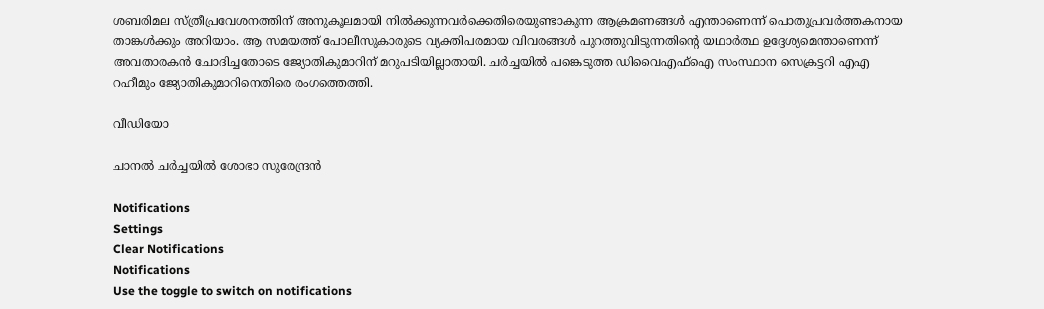ശബരിമല സ്ത്രീപ്രവേശനത്തിന് അനുകൂലമായി നില്‍ക്കുന്നവര്‍ക്കെതിരെയുണ്ടാകുന്ന ആക്രമണങ്ങള്‍ എന്താണെന്ന് പൊതുപ്രവര്‍ത്തകനായ താങ്കള്‍ക്കും അറിയാം. ആ സമയത്ത് പോലീസുകാരുടെ വ്യക്തിപരമായ വിവരങ്ങള്‍ പുറത്തുവിടുന്നതിന്റെ യഥാര്‍ത്ഥ ഉദ്ദേശ്യമെന്താണെന്ന് അവതാരകന്‍ ചോദിച്ചതോടെ ജ്യോതികുമാറിന് മറുപടിയില്ലാതായി. ചര്‍ച്ചയില്‍ പങ്കെടുത്ത ഡിവൈഎഫ്‌ഐ സംസ്ഥാന സെക്രട്ടറി എഎ റഹീമും ജ്യോതികുമാറിനെതിരെ രംഗത്തെത്തി.

വീഡിയോ

ചാനല്‍ ചര്‍ച്ചയില്‍ ശോഭാ സുരേന്ദ്രന്‍

Notifications
Settings
Clear Notifications
Notifications
Use the toggle to switch on notifications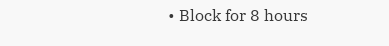• Block for 8 hours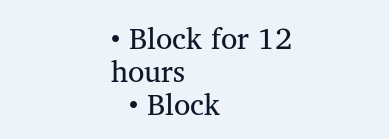• Block for 12 hours
  • Block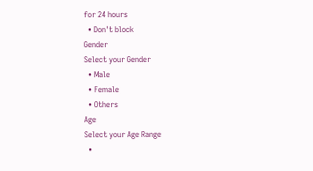for 24 hours
  • Don't block
Gender
Select your Gender
  • Male
  • Female
  • Others
Age
Select your Age Range
  •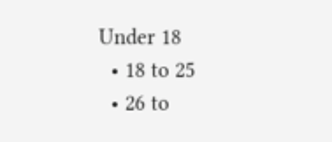Under 18
  • 18 to 25
  • 26 to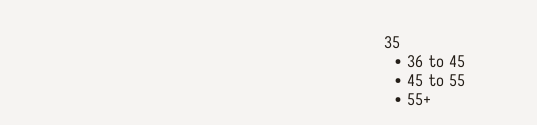35
  • 36 to 45
  • 45 to 55
  • 55+